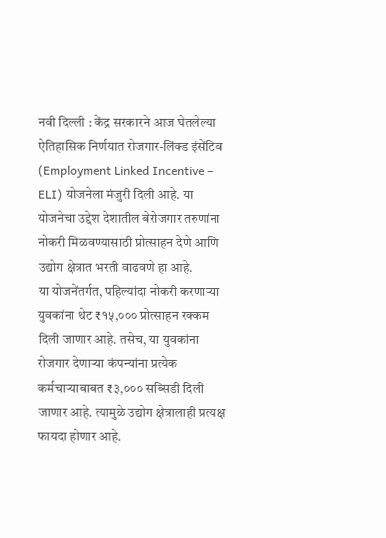नवी दिल्ली : केंद्र सरकारने आज घेतलेल्या ऐतिहासिक निर्णयात रोजगार-लिंक्ड इंसेंटिव (Employment Linked Incentive – ELI) योजनेला मंजुरी दिली आहे. या योजनेचा उद्देश देशातील बेरोजगार तरुणांना नोकरी मिळवण्यासाठी प्रोत्साहन देणे आणि उद्योग क्षेत्रात भरती वाढवणे हा आहे.
या योजनेंतर्गत, पहिल्यांदा नोकरी करणाऱ्या युवकांना थेट ₹१५,००० प्रोत्साहन रक्कम दिली जाणार आहे. तसेच, या युवकांना रोजगार देणाऱ्या कंपन्यांना प्रत्येक कर्मचाऱ्याबाबत ₹३,००० सब्सिडी दिली जाणार आहे. त्यामुळे उद्योग क्षेत्रालाही प्रत्यक्ष फायदा होणार आहे.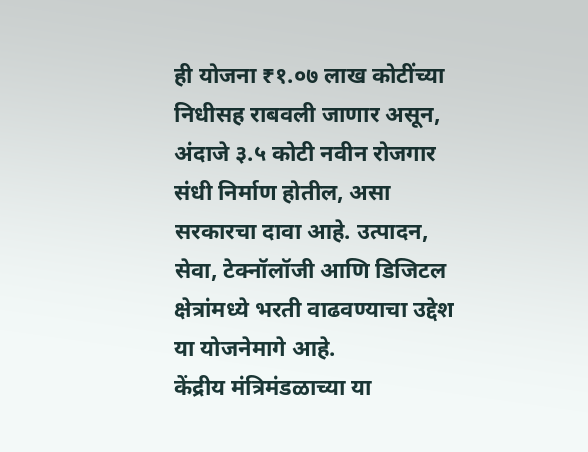ही योजना ₹१.०७ लाख कोटींच्या निधीसह राबवली जाणार असून, अंदाजे ३.५ कोटी नवीन रोजगार संधी निर्माण होतील, असा सरकारचा दावा आहे. उत्पादन, सेवा, टेक्नॉलॉजी आणि डिजिटल क्षेत्रांमध्ये भरती वाढवण्याचा उद्देश या योजनेमागे आहे.
केंद्रीय मंत्रिमंडळाच्या या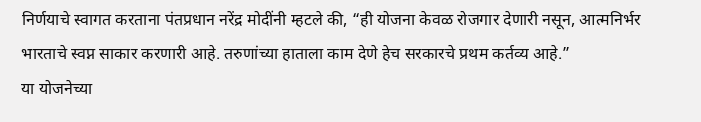निर्णयाचे स्वागत करताना पंतप्रधान नरेंद्र मोदींनी म्हटले की, “ही योजना केवळ रोजगार देणारी नसून, आत्मनिर्भर भारताचे स्वप्न साकार करणारी आहे. तरुणांच्या हाताला काम देणे हेच सरकारचे प्रथम कर्तव्य आहे.”
या योजनेच्या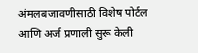अंमलबजावणीसाठी विशेष पोर्टल आणि अर्ज प्रणाली सुरू केली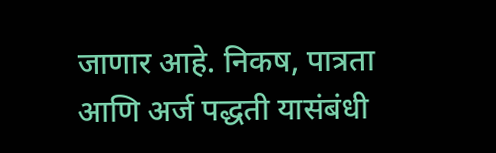जाणार आहे. निकष, पात्रता आणि अर्ज पद्धती यासंबंधी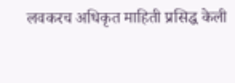लवकरच अधिकृत माहिती प्रसिद्ध केली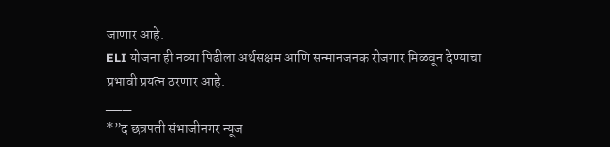जाणार आहे.
ELI योजना ही नव्या पिढीला अर्थसक्षम आणि सन्मानजनक रोजगार मिळवून देण्याचा प्रभावी प्रयत्न ठरणार आहे.
___
*”द छत्रपती संभाजीनगर न्यूज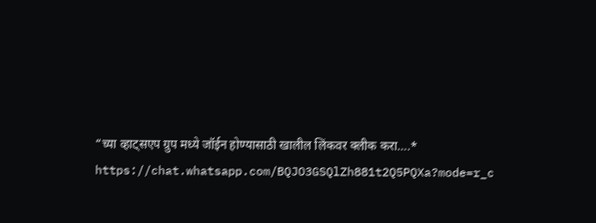“च्या व्हाट्सएप ग्रुप मध्ये जॉईन होण्यासाठी खालील लिंकवर क्लीक करा….*
https://chat.whatsapp.com/BQJO3GSQlZh881t2Q5PQXa?mode=r_c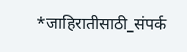*जाहिरातीसाठी_संपर्क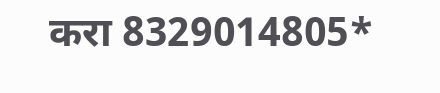करा 8329014805*